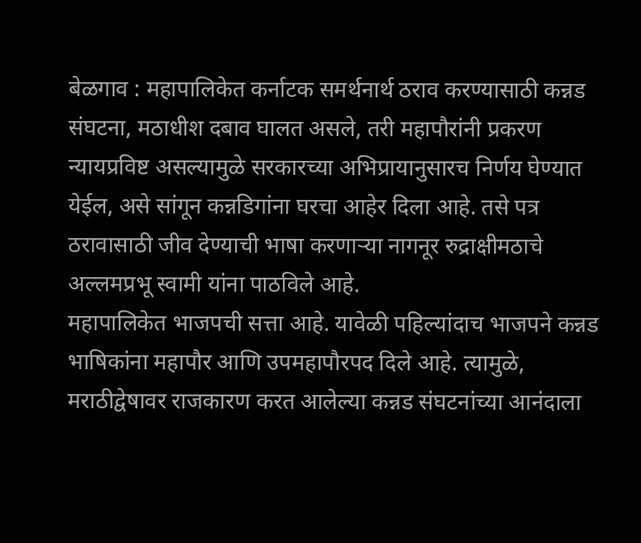बेळगाव : महापालिकेत कर्नाटक समर्थनार्थ ठराव करण्यासाठी कन्नड संघटना, मठाधीश दबाव घालत असले, तरी महापौरांनी प्रकरण न्यायप्रविष्ट असल्यामुळे सरकारच्या अभिप्रायानुसारच निर्णय घेण्यात येईल, असे सांगून कन्नडिगांना घरचा आहेर दिला आहे. तसे पत्र ठरावासाठी जीव देण्याची भाषा करणाऱ्या नागनूर रुद्राक्षीमठाचे अल्लमप्रभू स्वामी यांना पाठविले आहे.
महापालिकेत भाजपची सत्ता आहे. यावेळी पहिल्यांदाच भाजपने कन्नड भाषिकांना महापौर आणि उपमहापौरपद दिले आहे. त्यामुळे, मराठीद्वेषावर राजकारण करत आलेल्या कन्नड संघटनांच्या आनंदाला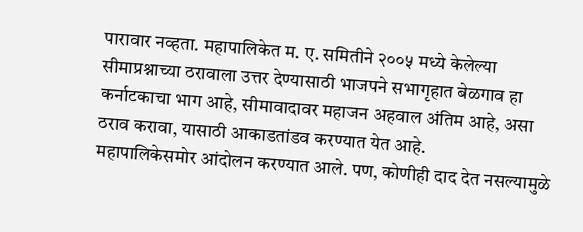पारावार नव्हता. महापालिकेत म. ए. समितीने २००५ मध्ये केलेल्या सीमाप्रश्नाच्या ठरावाला उत्तर देण्यासाठी भाजपने सभागृहात बेळगाव हा कर्नाटकाचा भाग आहे, सीमावादावर महाजन अहवाल अंतिम आहे, असा ठराव करावा, यासाठी आकाडतांडव करण्यात येत आहे.
महापालिकेसमोर आंदोलन करण्यात आले. पण, कोणीही दाद देत नसल्यामुळे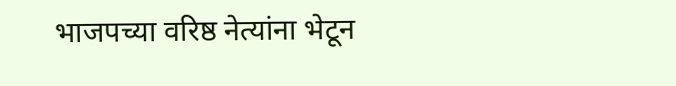भाजपच्या वरिष्ठ नेत्यांना भेटून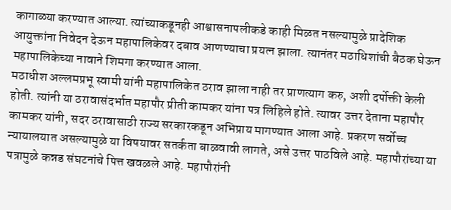कागाळ्या करण्यात आल्या. त्यांच्याकडूनही आश्वासनापलीकडे काही मिळत नसल्यामुळे प्रादेशिक आयुक्तांना निवेदन देऊन महापालिकेवर दबाव आणण्याचा प्रयत्न झाला. त्यानंतर मठाधिशांची बैठक घेऊन महापालिकेच्या नावाने शिमगा करण्यात आला.
मठाधीश अल्लमप्रभू स्वामी यांनी महापालिकेत ठराव झाला नाही तर प्राणत्याग करु, अशी दर्पोक्ती केली होती. त्यांनी या ठरावासंदर्भात महापौर प्रीती कामकर यांना पत्र लिहिले होते. त्यावर उत्तर देताना महापौर कामकर यांनी, सदर ठरावासाठी राज्य सरकारकडून अभिप्राय मागण्यात आला आहे. प्रकरण सर्वोच्च न्यायालयात असल्यामुळे या विषयावर सतर्कता बाळवावी लागते, असे उत्तर पाठविले आहे. महापौरांच्या या पत्रामुळे कन्नड संघटनांचे पित्त खवळले आहे. महापौरांनी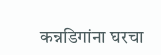कन्नडिगांना घरचा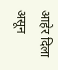आहेर दिला असून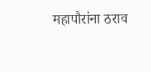महापौरांना ठराव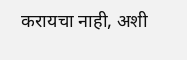करायचा नाही, अशी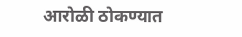आरोळी ठोकण्यात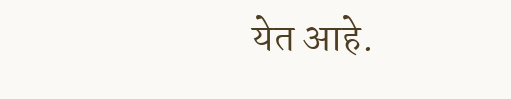येत आहे.